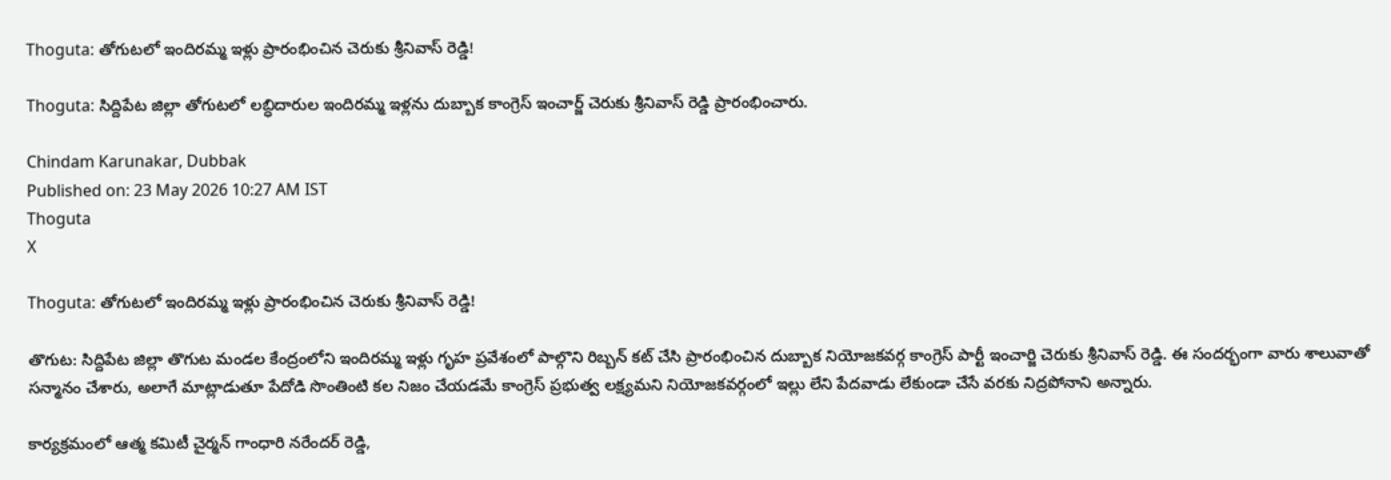Thoguta: తోగుటలో ఇందిరమ్మ ఇళ్లు ప్రారంభించిన చెరుకు శ్రీనివాస్ రెడ్డి!

Thoguta: సిద్దిపేట జిల్లా తోగుటలో లబ్ధిదారుల ఇందిరమ్మ ఇళ్లను దుబ్బాక కాంగ్రెస్ ఇంచార్జ్ చెరుకు శ్రీనివాస్ రెడ్డి ప్రారంభించారు.

Chindam Karunakar, Dubbak
Published on: 23 May 2026 10:27 AM IST
Thoguta
X

Thoguta: తోగుటలో ఇందిరమ్మ ఇళ్లు ప్రారంభించిన చెరుకు శ్రీనివాస్ రెడ్డి!

తొగుట: సిద్దిపేట జిల్లా తొగుట మండల కేంద్రంలోని ఇందిరమ్మ ఇళ్లు గృహ ప్రవేశంలో పాల్గొని రిబ్బన్ కట్ చేసి ప్రారంభించిన దుబ్బాక నియోజకవర్గ కాంగ్రెస్ పార్టీ ఇంచార్జి చెరుకు శ్రీనివాస్ రెడ్డి. ఈ సందర్భంగా వారు శాలువాతో సన్మానం చేశారు, అలాగే మాట్లాడుతూ పేదోడి సొంతింటి కల నిజం చేయడమే కాంగ్రెస్ ప్రభుత్వ లక్ష్యమని నియోజకవర్గంలో ఇల్లు లేని పేదవాడు లేకుండా చేసే వరకు నిద్రపోనాని అన్నారు.

కార్యక్రమంలో ఆత్మ కమిటీ చైర్మన్ గాంధారి నరేందర్ రెడ్డి,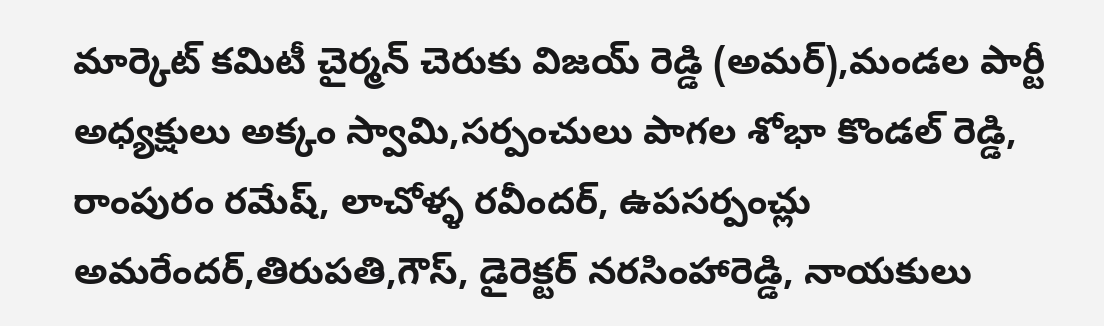మార్కెట్ కమిటీ చైర్మన్ చెరుకు విజయ్ రెడ్డి (అమర్),మండల పార్టీ అధ్యక్షులు అక్కం స్వామి,సర్పంచులు పాగల శోభా కొండల్ రెడ్డి, రాంపురం రమేష్, లాచోళ్ళ రవీందర్, ఉపసర్పంచ్లు అమరేందర్,తిరుపతి,గౌస్, డైరెక్టర్ నరసింహారెడ్డి, నాయకులు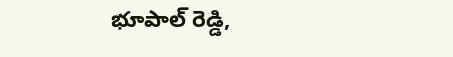భూపాల్ రెడ్డి,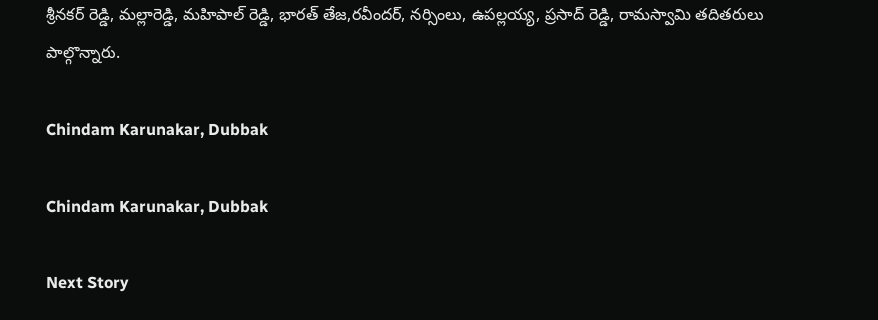శ్రీనకర్ రెడ్డి, మల్లారెడ్డి, మహిపాల్ రెడ్డి, భారత్ తేజ,రవీందర్, నర్సింలు, ఉపల్లయ్య, ప్రసాద్ రెడ్డి, రామస్వామి తదితరులు పాల్గొన్నారు.

Chindam Karunakar, Dubbak

Chindam Karunakar, Dubbak

Next Story